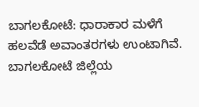ಬಾಗಲಕೋಟೆ: ಧಾರಾಕಾರ ಮಳೆಗೆ ಹಲವೆಡೆ ಅವಾಂತರಗಳು ಉಂಟಾಗಿವೆ. ಬಾಗಲಕೋಟೆ ಜಿಲ್ಲೆಯ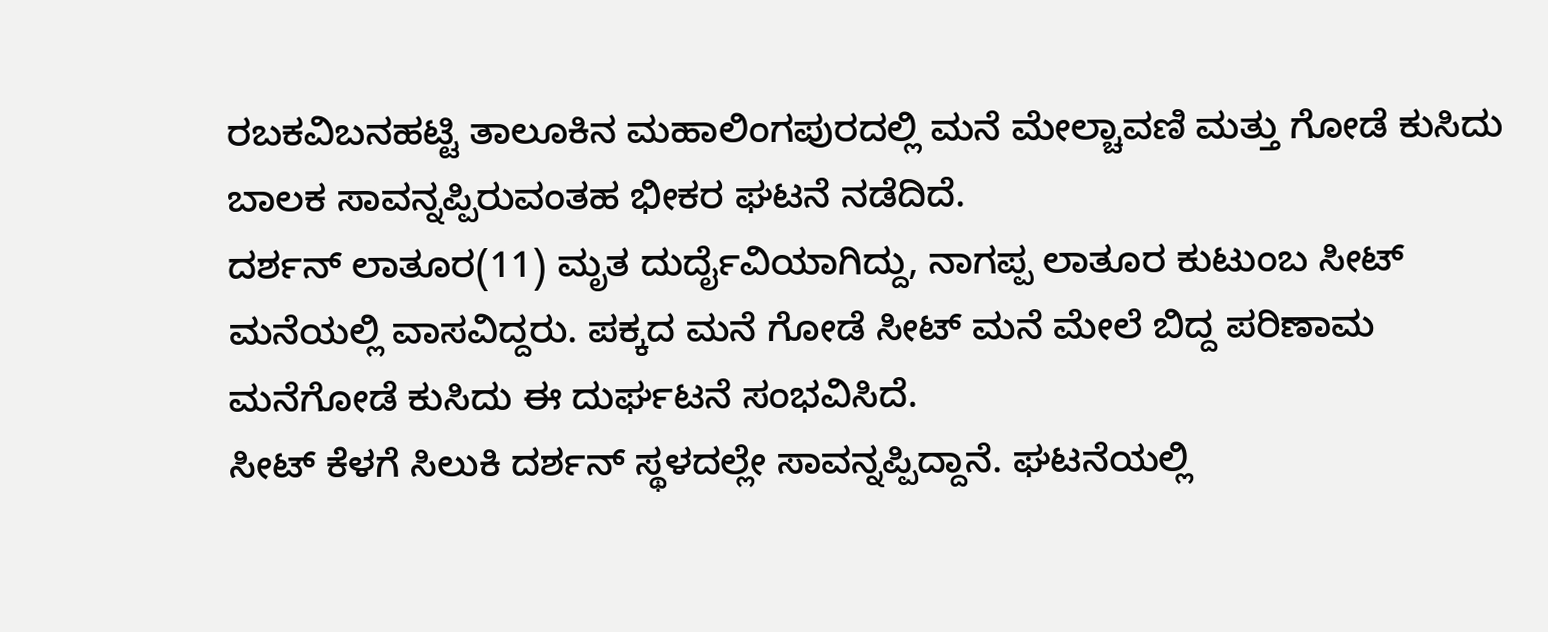ರಬಕವಿಬನಹಟ್ಟಿ ತಾಲೂಕಿನ ಮಹಾಲಿಂಗಪುರದಲ್ಲಿ ಮನೆ ಮೇಲ್ಚಾವಣಿ ಮತ್ತು ಗೋಡೆ ಕುಸಿದು ಬಾಲಕ ಸಾವನ್ನಪ್ಪಿರುವಂತಹ ಭೀಕರ ಘಟನೆ ನಡೆದಿದೆ.
ದರ್ಶನ್ ಲಾತೂರ(11) ಮೃತ ದುರ್ದೈವಿಯಾಗಿದ್ದು, ನಾಗಪ್ಪ ಲಾತೂರ ಕುಟುಂಬ ಸೀಟ್ ಮನೆಯಲ್ಲಿ ವಾಸವಿದ್ದರು. ಪಕ್ಕದ ಮನೆ ಗೋಡೆ ಸೀಟ್ ಮನೆ ಮೇಲೆ ಬಿದ್ದ ಪರಿಣಾಮ ಮನೆಗೋಡೆ ಕುಸಿದು ಈ ದುರ್ಘಟನೆ ಸಂಭವಿಸಿದೆ.
ಸೀಟ್ ಕೆಳಗೆ ಸಿಲುಕಿ ದರ್ಶನ್ ಸ್ಥಳದಲ್ಲೇ ಸಾವನ್ನಪ್ಪಿದ್ದಾನೆ. ಘಟನೆಯಲ್ಲಿ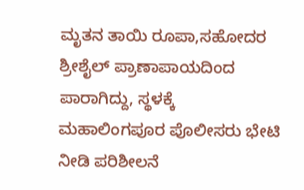ಮೃತನ ತಾಯಿ ರೂಪಾ,ಸಹೋದರ ಶ್ರೀಶೈಲ್ ಪ್ರಾಣಾಪಾಯದಿಂದ ಪಾರಾಗಿದ್ದು, ಸ್ಥಳಕ್ಕೆ ಮಹಾಲಿಂಗಪೂರ ಪೊಲೀಸರು ಭೇಟಿ ನೀಡಿ ಪರಿಶೀಲನೆ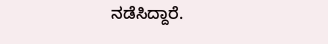ನಡೆಸಿದ್ದಾರೆ.